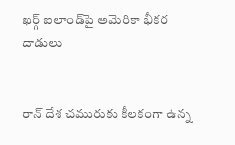ఖర్గ్‌ ఐలాండ్‌పై అమెరికా భీకర దాడులు


రాన్ దేశ చమురుకు కీలకంగా ఉన్న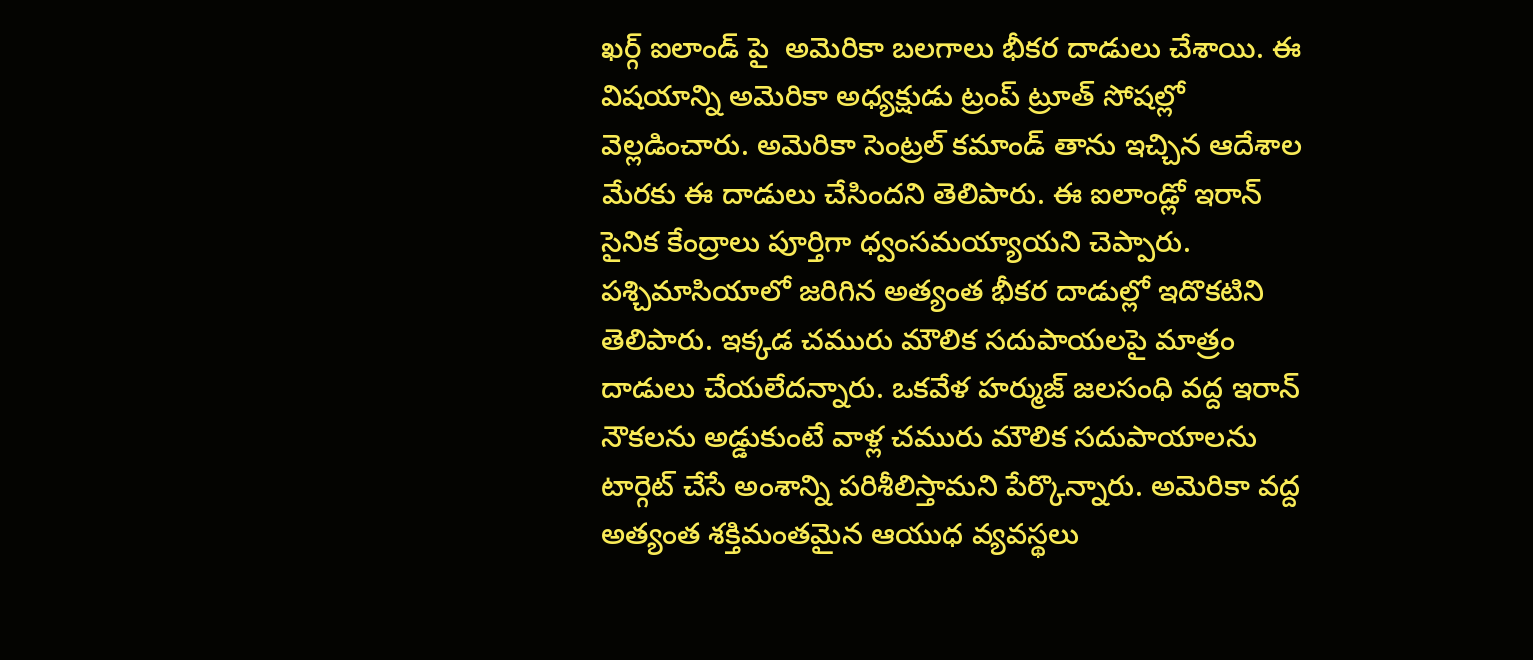ఖర్గ్ ఐలాండ్ పై  అమెరికా బలగాలు భీకర దాడులు చేశాయి. ఈ విషయాన్ని అమెరికా అధ్యక్షుడు ట్రంప్ ట్రూత్ సోషల్లో వెల్లడించారు. అమెరికా సెంట్రల్ కమాండ్ తాను ఇచ్చిన ఆదేశాల మేరకు ఈ దాడులు చేసిందని తెలిపారు. ఈ ఐలాండ్లో ఇరాన్ సైనిక కేంద్రాలు పూర్తిగా ధ్వంసమయ్యాయని చెప్పారు. పశ్చిమాసియాలో జరిగిన అత్యంత భీకర దాడుల్లో ఇదొకటిని తెలిపారు. ఇక్కడ చమురు మౌలిక సదుపాయలపై మాత్రం దాడులు చేయలేదన్నారు. ఒకవేళ హర్ముజ్ జలసంధి వద్ద ఇరాన్ నౌకలను అడ్డుకుంటే వాళ్ల చమురు మౌలిక సదుపాయాలను టార్గెట్ చేసే అంశాన్ని పరిశీలిస్తామని పేర్కొన్నారు. అమెరికా వద్ద అత్యంత శక్తిమంతమైన ఆయుధ వ్యవస్థలు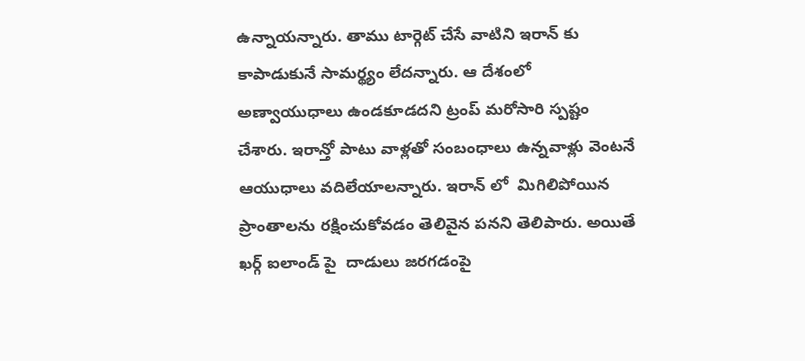ఉన్నాయన్నారు. తాము టార్గెట్ చేసే వాటిని ఇరాన్ కు కాపాడుకునే సామర్థ్యం లేదన్నారు. ఆ దేశంలో అణ్వాయుధాలు ఉండకూడదని ట్రంప్ మరోసారి స్పష్టం చేశారు. ఇరాన్తో పాటు వాళ్లతో సంబంధాలు ఉన్నవాళ్లు వెంటనే ఆయుధాలు వదిలేయాలన్నారు. ఇరాన్ లో  మిగిలిపోయిన ప్రాంతాలను రక్షించుకోవడం తెలివైన పనని తెలిపారు. అయితే ఖర్గ్ ఐలాండ్ పై  దాడులు జరగడంపై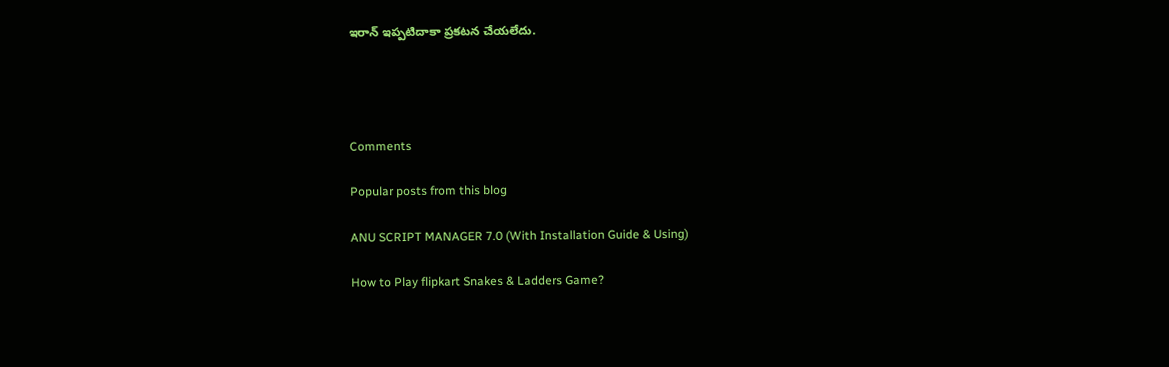ఇరాన్ ఇప్పటిదాకా ప్రకటన చేయలేదు.




Comments

Popular posts from this blog

ANU SCRIPT MANAGER 7.0 (With Installation Guide & Using)

How to Play flipkart Snakes & Ladders Game?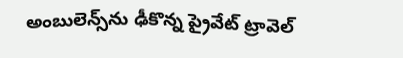అంబులెన్స్‌ను ఢీకొన్న ప్రైవేట్ ట్రావెల్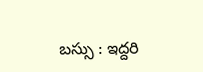బస్సు : ఇద్దరి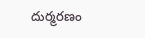దుర్మరణం